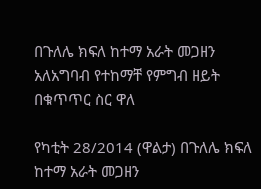በጉለሌ ክፍለ ከተማ አራት መጋዘን አለአግባብ የተከማቸ የምግብ ዘይት በቁጥጥር ስር ዋለ

የካቲት 28/2014 (ዋልታ) በጉለሌ ክፍለ ከተማ አራት መጋዘን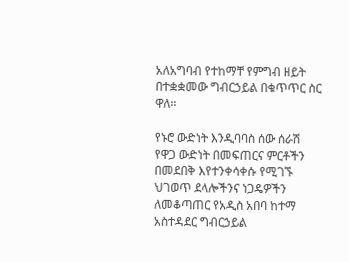አለአግባብ የተከማቸ የምግብ ዘይት በተቋቋመው ግብርኃይል በቁጥጥር ስር ዋለ፡፡

የኑሮ ውድነት እንዲባባስ ሰው ሰራሽ የዋጋ ውድነት በመፍጠርና ምርቶችን በመደበቅ እየተንቀሳቀሱ የሚገኙ ህገወጥ ደላሎችንና ነጋዴዎችን ለመቆጣጠር የአዲስ አበባ ከተማ አስተዳደር ግብርኃይል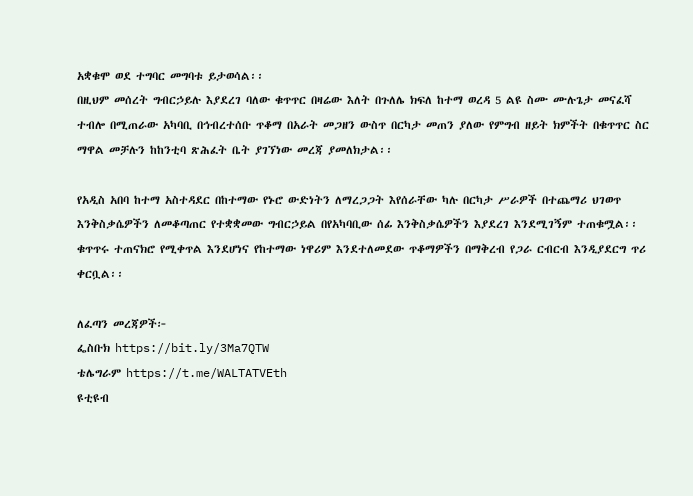አቋቁሞ ወደ ተግባር መግባቱ ይታወሳል፡፡
በዚህም መሰረት ግብርኃይሉ እያደረገ ባለው ቁጥጥር በዛሬው እለት በጉለሌ ክፍለ ከተማ ወረዳ 5 ልዩ ስሙ ሙሉጌታ መናፈሻ ተብሎ በሚጠራው አካባቢ በኅብረተሰቡ ጥቆማ በአራት መጋዘን ውስጥ በርካታ መጠን ያለው የምግብ ዘይት ክምችት በቁጥጥር ስር ማዋል መቻሉን ከከንቲባ ጽሕፈት ቤት ያገኘነው መረጃ ያመለክታል፡፡

የአዲስ አበባ ከተማ አስተዳደር በከተማው የኑሮ ውድነትን ለማረጋጋት እየሰራቸው ካሉ በርካታ ሥራዎች በተጨማሪ ህገወጥ እንቅስቃሴዎችን ለመቆጣጠር የተቋቋመው ግብርኃይል በየአካባቢው ሰፊ እንቅስቃሴዎችን እያደረገ እንደሚገኝም ተጠቁሟል፡፡
ቁጥጥሩ ተጠናክሮ የሚቀጥል እንደሆነና የከተማው ነዋሪም እንደተለመደው ጥቆማዎችን በማቅረብ የጋራ ርብርብ እንዲያደርግ ጥሪ ቀርቧል፡፡

ለፈጣን መረጃዎች፦
ፌስቡክ https://bit.ly/3Ma7QTW
ቴሌግራም https://t.me/WALTATVEth
ዩቲዩብ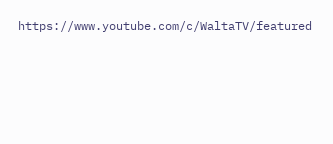https://www.youtube.com/c/WaltaTV/featured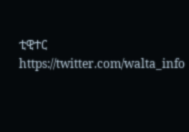ቲዊተር https://twitter.com/walta_info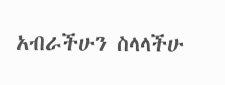አብራችሁን ስላላችሁ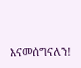እናመሰግናለን!